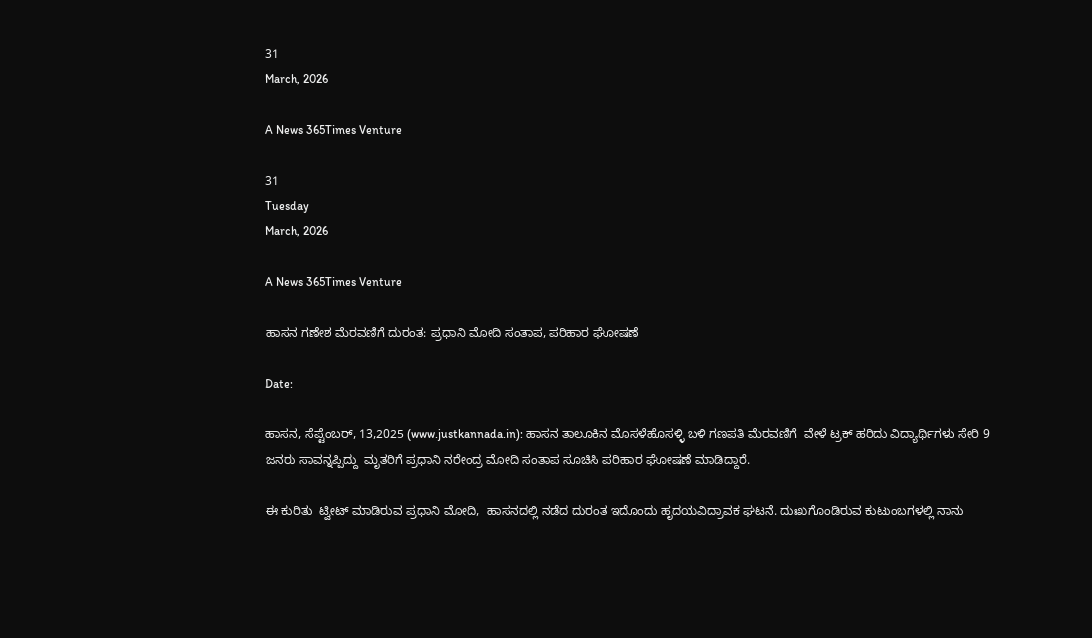31
March, 2026

A News 365Times Venture

31
Tuesday
March, 2026

A News 365Times Venture

ಹಾಸನ ಗಣೇಶ ಮೆರವಣಿಗೆ ದುರಂತ: ಪ್ರಧಾನಿ ಮೋದಿ ಸಂತಾಪ, ಪರಿಹಾರ ಘೋಷಣೆ

Date:

ಹಾಸನ, ಸೆಪ್ಟೆಂಬರ್, 13,2025 (www.justkannada.in): ಹಾಸನ ತಾಲೂಕಿನ ಮೊಸಳೆಹೊಸಳ್ಳಿ ಬಳಿ ಗಣಪತಿ ಮೆರವಣಿಗೆ  ವೇಳೆ ಟ್ರಕ್ ಹರಿದು ವಿದ್ಯಾರ್ಥಿಗಳು ಸೇರಿ 9 ಜನರು ಸಾವನ್ನಪ್ಪಿದ್ದು  ಮೃತರಿಗೆ ಪ್ರಧಾನಿ ನರೇಂದ್ರ ಮೋದಿ ಸಂತಾಪ ಸೂಚಿಸಿ ಪರಿಹಾರ ಘೋಷಣೆ ಮಾಡಿದ್ದಾರೆ.

ಈ ಕುರಿತು  ಟ್ವೀಟ್ ಮಾಡಿರುವ ಪ್ರಧಾನಿ ಮೋದಿ,  ಹಾಸನದಲ್ಲಿ ನಡೆದ ದುರಂತ ಇದೊಂದು ಹೃದಯವಿದ್ರಾವಕ ಘಟನೆ. ದುಃಖಗೊಂಡಿರುವ ಕುಟುಂಬಗಳಲ್ಲಿ ನಾನು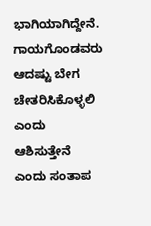ಭಾಗಿಯಾಗಿದ್ದೇನೆ. ಗಾಯಗೊಂಡವರು ಆದಷ್ಟು ಬೇಗ ಚೇತರಿಸಿಕೊಳ್ಳಲಿ ಎಂದು ಆಶಿಸುತ್ತೇನೆ ಎಂದು ಸಂತಾಪ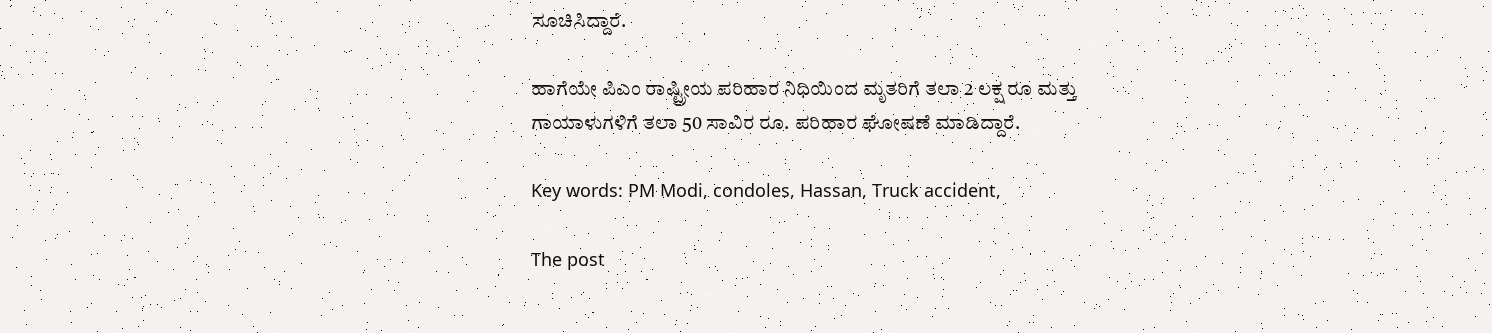ಸೂಚಿಸಿದ್ದಾರೆ.

ಹಾಗೆಯೇ ಪಿಎಂ ರಾಷ್ಟ್ರೀಯ ಪರಿಹಾರ ನಿಧಿಯಿಂದ ಮೃತರಿಗೆ ತಲಾ 2 ಲಕ್ಷ ರೂ ಮತ್ತು ಗಾಯಾಳುಗಳಿಗೆ ತಲಾ 50 ಸಾವಿರ ರೂ. ಪರಿಹಾರ ಘೋಷಣೆ ಮಾಡಿದ್ದಾರೆ.

Key words: PM Modi, condoles, Hassan, Truck accident,

The post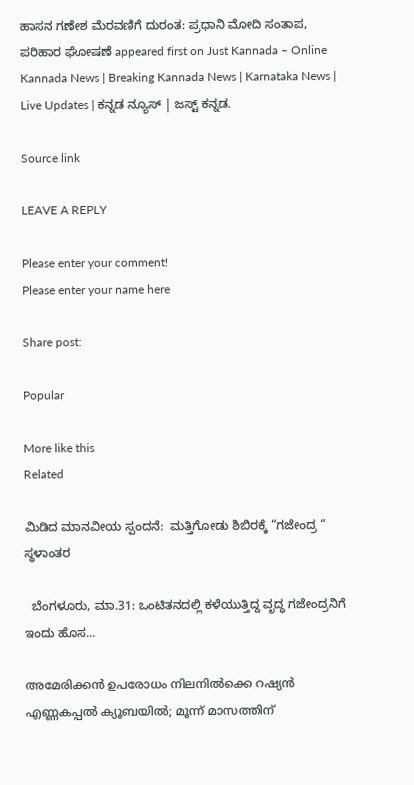ಹಾಸನ ಗಣೇಶ ಮೆರವಣಿಗೆ ದುರಂತ: ಪ್ರಧಾನಿ ಮೋದಿ ಸಂತಾಪ, ಪರಿಹಾರ ಘೋಷಣೆ appeared first on Just Kannada – Online Kannada News | Breaking Kannada News | Karnataka News | Live Updates | ಕನ್ನಡ ನ್ಯೂಸ್ | ಜಸ್ಟ್ ಕನ್ನಡ.

Source link

LEAVE A REPLY

Please enter your comment!
Please enter your name here

Share post:

Popular

More like this
Related

ಮಿಡಿದ ಮಾನವೀಯ ಸ್ಪಂದನೆ:  ಮತ್ತಿಗೋಡು ಶಿಬಿರಕ್ಕೆ “ಗಜೇಂದ್ರ “ ಸ್ಥಳಾಂತರ

  ಬೆಂಗಳೂರು, ಮಾ.31: ಒಂಟಿತನದಲ್ಲಿ ಕಳೆಯುತ್ತಿದ್ದ ವೃದ್ಧ ಗಜೇಂದ್ರನಿಗೆ ಇಂದು ಹೊಸ...

അമേരിക്കന്‍ ഉപരോധം നിലനില്‍ക്കെ റഷ്യന്‍ എണ്ണകപ്പല്‍ ക്യൂബയില്‍; മൂന്ന് മാസത്തിന്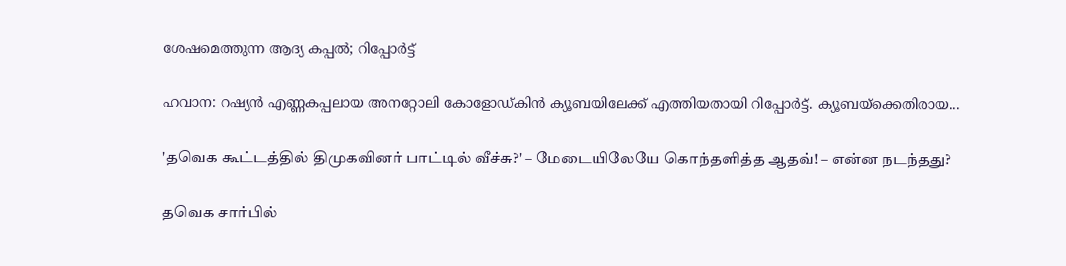ശേഷമെത്തുന്ന ആദ്യ കപ്പല്‍; റിപ്പോര്‍ട്ട്

ഹവാന: റഷ്യന്‍ എണ്ണകപ്പലായ അനറ്റോലി കോളോഡ്കിന്‍ ക്യൂബയിലേക്ക് എത്തിയതായി റിപ്പോര്‍ട്ട്. ക്യൂബയ്‌ക്കെതിരായ...

'தவெக கூட்டத்தில் திமுகவினர் பாட்டில் வீச்சு?' – மேடையிலேயே கொந்தளித்த ஆதவ்! – என்ன நடந்தது?

தவெக சார்பில்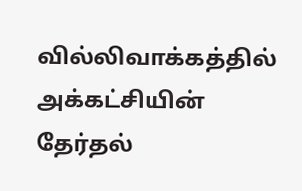வில்லிவாக்கத்தில் அக்கட்சியின் தேர்தல்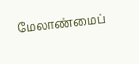மேலாண்மைப்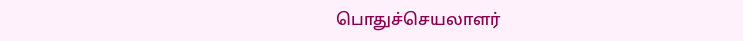பொதுச்செயலாளர்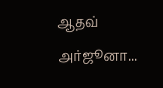ஆதவ் அர்ஜூனா...